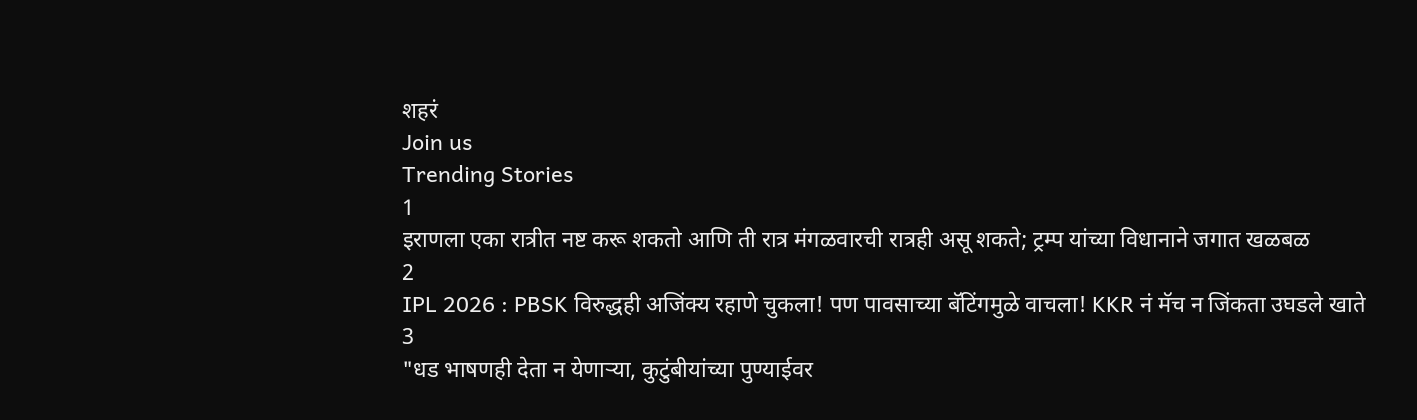शहरं
Join us
Trending Stories
1
इराणला एका रात्रीत नष्ट करू शकतो आणि ती रात्र मंगळवारची रात्रही असू शकते; ट्रम्प यांच्या विधानाने जगात खळबळ
2
IPL 2026 : PBSK विरुद्धही अजिंक्य रहाणे चुकला! पण पावसाच्या बॅटिंगमुळे वाचला! KKR नं मॅच न जिंकता उघडले खाते
3
"धड भाषणही देता न येणाऱ्या, कुटुंबीयांच्या पुण्याईवर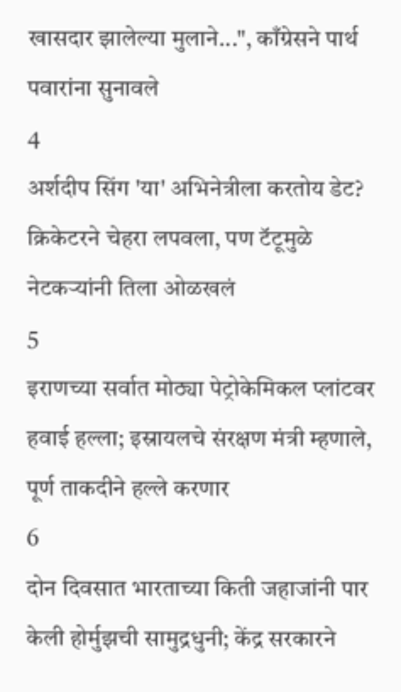खासदार झालेल्या मुलाने...", काँग्रेसने पार्थ पवारांना सुनावले
4
अर्शदीप सिंग 'या' अभिनेत्रीला करतोय डेट? क्रिकेटरने चेहरा लपवला, पण टॅटूमुळे नेटकऱ्यांनी तिला ओळखलं
5
इराणच्या सर्वात मोठ्या पेट्रोकेमिकल प्लांटवर हवाई हल्ला; इस्रायलचे संरक्षण मंत्री म्हणाले, पूर्ण ताकदीने हल्ले करणार
6
दोन दिवसात भारताच्या किती जहाजांनी पार केली होर्मुझची सामुद्रधुनी; केंद्र सरकारने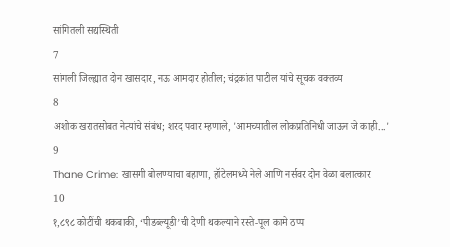सांगितली सद्यस्थिती
7
सांगली जिल्ह्यात दोन खासदार, नऊ आमदार होतील; चंद्रकांत पाटील यांचे सूचक वक्तव्य
8
अशोक खरातसोबत नेत्यांचे संबंध; शरद पवार म्हणाले, 'आमच्यातील लोकप्रतिनिधी जाऊन जे काही...'
9
Thane Crime: खासगी बोलण्याचा बहाणा, हॉटेलमध्ये नेले आणि नर्सवर दोन वेळा बलात्कार
10
१,८९८ कोटींची थकबाकी, ‘पीडब्ल्यूडी’ची देणी थकल्याने रस्ते-पूल कामे ठप्प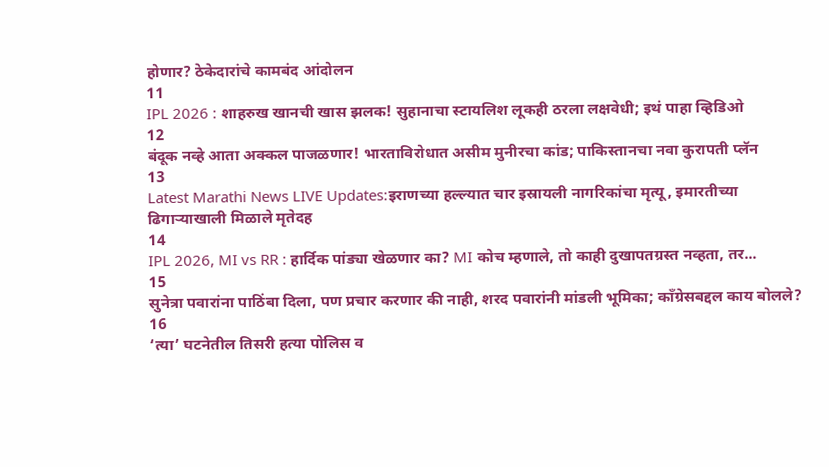होणार? ठेकेदारांचे कामबंद आंदोलन
11
IPL 2026 : शाहरुख खानची खास झलक! सुहानाचा स्टायलिश लूकही ठरला लक्षवेधी; इथं पाहा व्हिडिओ
12
बंदूक नव्हे आता अक्कल पाजळणार! भारताविरोधात असीम मुनीरचा कांड; पाकिस्तानचा नवा कुरापती प्लॅन
13
Latest Marathi News LIVE Updates:इराणच्या हल्ल्यात चार इस्रायली नागरिकांचा मृत्यू, इमारतीच्या ढिगाऱ्याखाली मिळाले मृतेदह
14
IPL 2026, MI vs RR : हार्दिक पांड्या खेळणार का? MI कोच म्हणाले, तो काही दुखापतग्रस्त नव्हता, तर...
15
सुनेत्रा पवारांना पाठिंबा दिला, पण प्रचार करणार की नाही, शरद पवारांनी मांडली भूमिका; काँग्रेसबद्दल काय बोलले?
16
‘त्या’ घटनेतील तिसरी हत्या पोलिस व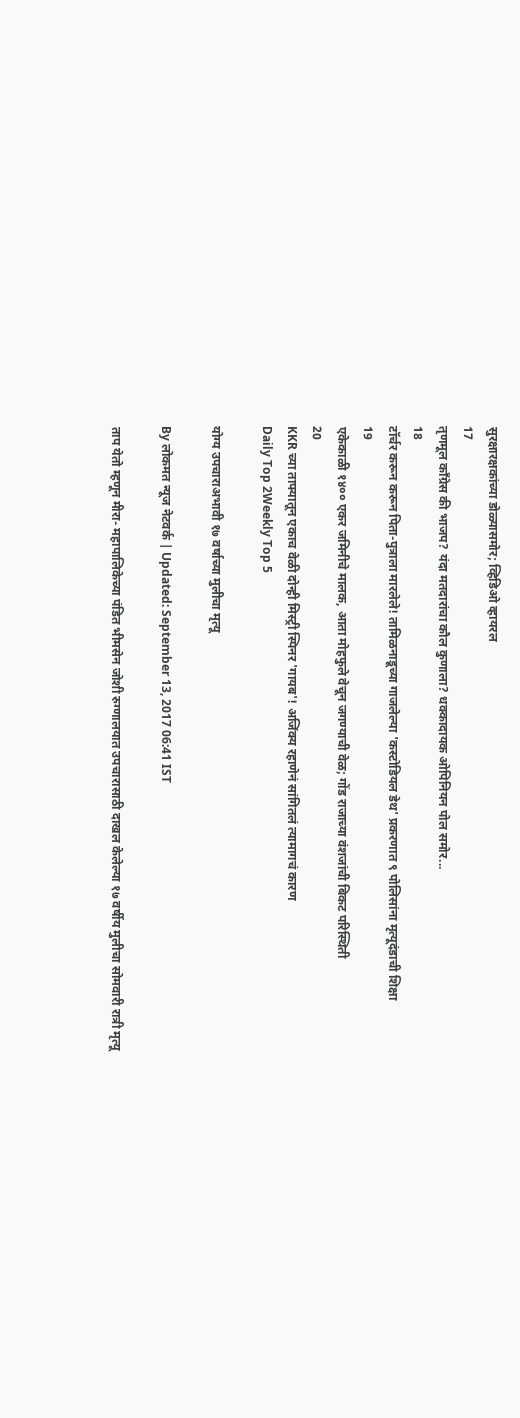सुरक्षारक्षकांच्या डोळ्यासमोर; व्हिडिओ व्हायरल
17
तृणमूल काँग्रेस की भाजप? यंदा मतदारांचा कौल कुणाला? धक्कादायक ओपिनियन पोल समोर...
18
टॉर्चर करून करून पिता-पुत्राला मारलेले! तामिळनाडूच्या गाजलेल्या 'कस्टोडियल डेथ' प्रकरणात ९ पोलिसांना मृत्यूदंडाची शिक्षा
19
एकेकाळी १४०० एकर जमिनीचे मालक, आता मोहफुले वेचून जगण्याची वेळ; गोंड राजाच्या वंशजांची बिकट परिस्थिती
20
KKR च्या ताफ्यातून एकाच वेळी दोन्ही मिस्ट्री स्पिनर 'गायब'! अजिंक्य रहाणेनं सांगितलं त्यामागचं कारण
Daily Top 2Weekly Top 5

योग्य उपचाराअभावी १७ वर्षाच्या मुलीचा मृत्यू

By लोकमत न्यूज नेटवर्क | Updated: September 13, 2017 06:41 IST

ताप येतो म्हणून मीरा- महापालिकेच्या पंडित भीमसेन जोशी रुग्णालयात उपचारासाठी दाखल केलेल्या १७ वर्षीय मुलीचा सोमवारी रात्री मृत्यू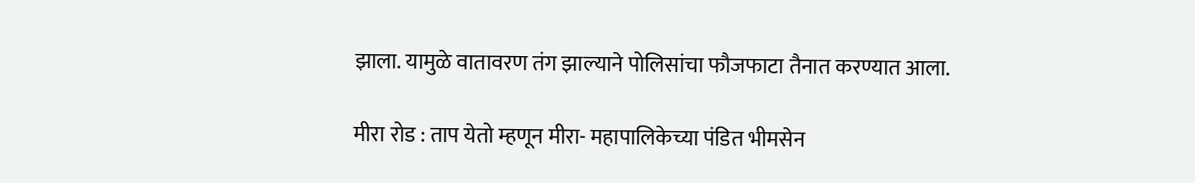झाला. यामुळे वातावरण तंग झाल्याने पोलिसांचा फौजफाटा तैनात करण्यात आला.

मीरा रोड : ताप येतो म्हणून मीरा- महापालिकेच्या पंडित भीमसेन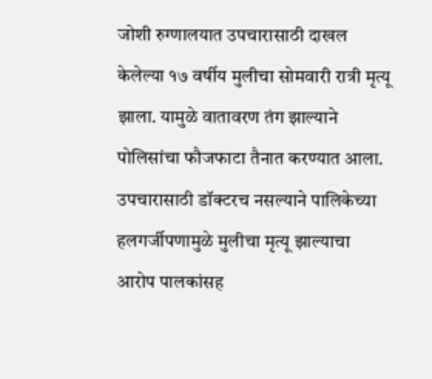जोशी रुग्णालयात उपचारासाठी दाखल केलेल्या १७ वर्षीय मुलीचा सोमवारी रात्री मृत्यू झाला. यामुळे वातावरण तंग झाल्याने पोलिसांचा फौजफाटा तैनात करण्यात आला. उपचारासाठी डॉक्टरच नसल्याने पालिकेच्या हलगर्जीपणामुळे मुलीचा मृत्यू झाल्याचा आरोप पालकांसह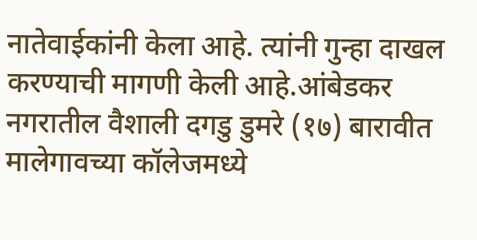नातेवाईकांनी केला आहे. त्यांनी गुन्हा दाखल करण्याची मागणी केली आहे.आंबेडकर नगरातील वैशाली दगडु डुमरे (१७) बारावीत मालेगावच्या कॉलेजमध्ये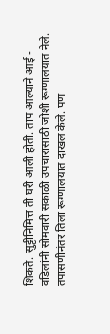शिकते. सुट्टीनिमित्त ती घरी आली होती. ताप आल्याने आई - वडिलांनी सोमवारी सकाळी उपचारासाठी जोशी रूग्णालयात नेले. तपासणीनंतर तिला रूग्णालयात दाखल केले. पण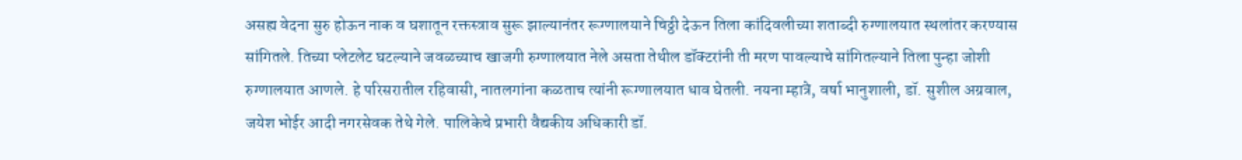असह्य वेदना सुरु होऊन नाक व घशातून रक्तस्त्राव सुरू झाल्यानंतर रूग्णालयाने चिठ्ठी देऊन तिला कांदिवलीच्या शताब्दी रुग्णालयात स्थलांतर करण्यास सांगितले. तिच्या प्लेटलेट घटल्याने जवळच्याच खाजगी रुग्णालयात नेले असता तेथील डॉक्टरांनी ती मरण पावल्याचे सांगितल्याने तिला पुन्हा जोशी रुग्णालयात आणले. हे परिसरातील रहिवासी, नातलगांना कळताच त्यांनी रूग्णालयात धाव घेतली. नयना म्हात्रे, वर्षा भानुशाली, डॉ. सुशील अग्रवाल, जयेश भोईर आदी नगरसेवक तेथे गेले. पालिकेचे प्रभारी वैद्यकीय अधिकारी डॉ.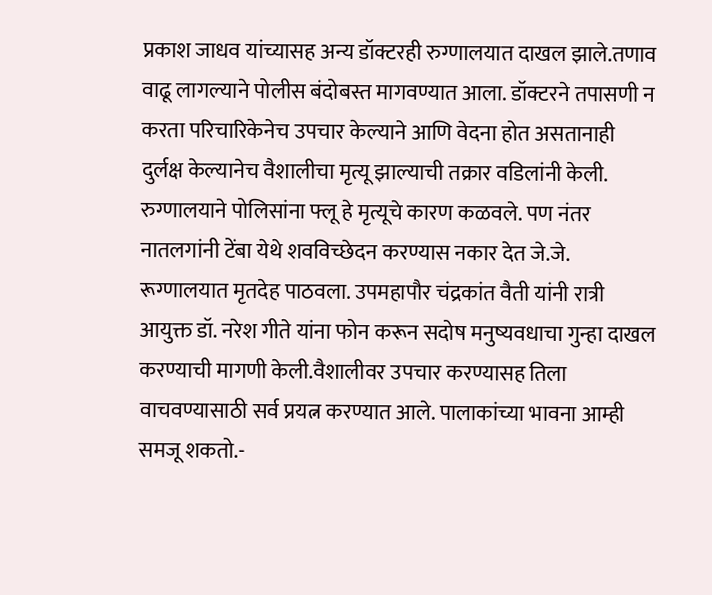प्रकाश जाधव यांच्यासह अन्य डॉक्टरही रुग्णालयात दाखल झाले.तणाव वाढू लागल्याने पोलीस बंदोबस्त मागवण्यात आला. डॉक्टरने तपासणी न करता परिचारिकेनेच उपचार केल्याने आणि वेदना होत असतानाही दुर्लक्ष केल्यानेच वैशालीचा मृत्यू झाल्याची तक्रार वडिलांनी केली. रुग्णालयाने पोलिसांना फ्लू हे मृत्यूचे कारण कळवले. पण नंतर नातलगांनी टेंबा येथे शवविच्छेदन करण्यास नकार देत जे.जे. रूग्णालयात मृतदेह पाठवला. उपमहापौर चंद्रकांत वैती यांनी रात्री आयुक्त डॉ. नरेश गीते यांना फोन करून सदोष मनुष्यवधाचा गुन्हा दाखल करण्याची मागणी केली.वैशालीवर उपचार करण्यासह तिला वाचवण्यासाठी सर्व प्रयत्न करण्यात आले. पालाकांच्या भावना आम्ही समजू शकतो.-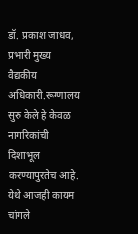डॉ. प्रकाश जाधव, प्रभारी मुख्य वैद्यकीय अधिकारी.रूग्णालय सुरु केले हे केवळ नागरिकांची दिशाभूल करण्यापुरतेच आहे. येथे आजही कायम चांगले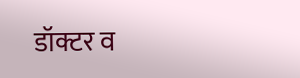डॉक्टर व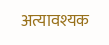अत्यावश्यक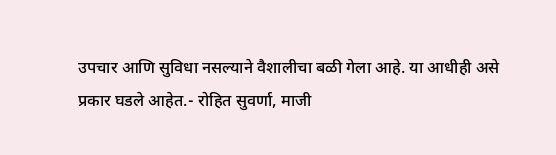उपचार आणि सुविधा नसल्याने वैशालीचा बळी गेला आहे. या आधीही असे प्रकार घडले आहेत.- रोहित सुवर्णा, माजी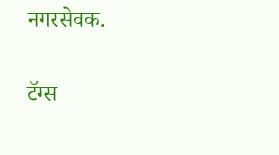नगरसेवक.

टॅग्स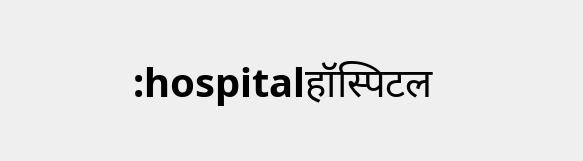:hospitalहॉस्पिटल